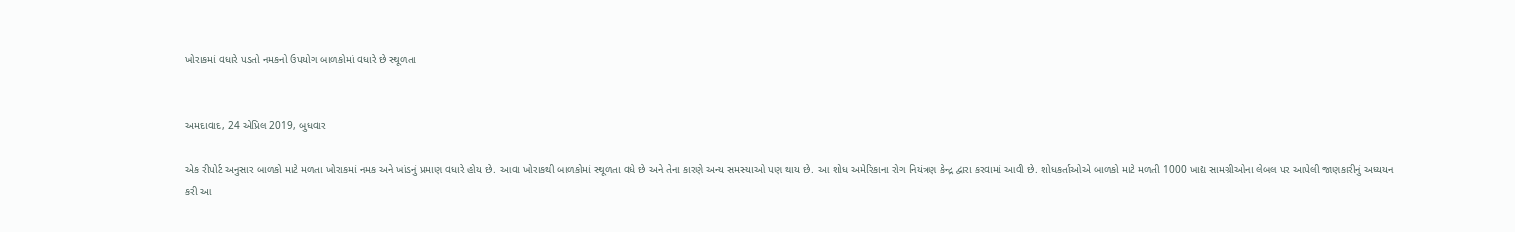ખોરાકમાં વધારે પડતો નમકનો ઉપયોગ બાળકોમાં વધારે છે સ્થૂળતા


અમદાવાદ, 24 એપ્રિલ 2019, બુધવાર

એક રીપોર્ટ અનુસાર બાળકો માટે મળતા ખોરાકમાં નમક અને ખાંડનું પ્રમાણ વધારે હોય છે. આવા ખોરાકથી બાળકોમાં સ્થૂળતા વધે છે અને તેના કારણે અન્ય સમસ્યાઓ પણ થાય છે. આ શોધ અમેરિકાના રોગ નિયંત્રણ કેન્દ્ર દ્વારા કરવામાં આવી છે. શોધકર્તાઓએ બાળકો માટે મળતી 1000 ખાદ્ય સામગ્રીઓના લેબલ પર આપેલી જાણકારીનું અધ્યયન કરી આ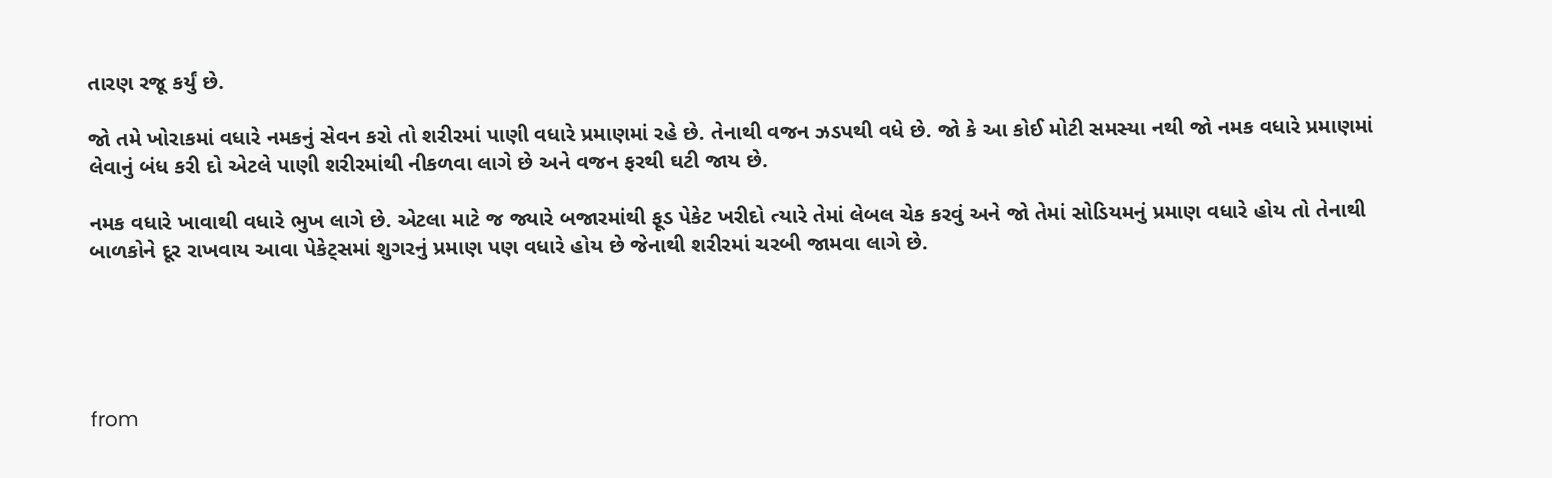તારણ રજૂ કર્યું છે.

જો તમે ખોરાકમાં વધારે નમકનું સેવન કરો તો શરીરમાં પાણી વધારે પ્રમાણમાં રહે છે. તેનાથી વજન ઝડપથી વધે છે. જો કે આ કોઈ મોટી સમસ્યા નથી જો નમક વધારે પ્રમાણમાં લેવાનું બંધ કરી દો એટલે પાણી શરીરમાંથી નીકળવા લાગે છે અને વજન ફરથી ઘટી જાય છે.

નમક વધારે ખાવાથી વધારે ભુખ લાગે છે. એટલા માટે જ જ્યારે બજારમાંથી ફૂડ પેકેટ ખરીદો ત્યારે તેમાં લેબલ ચેક કરવું અને જો તેમાં સોડિયમનું પ્રમાણ વધારે હોય તો તેનાથી બાળકોને દૂર રાખવાય આવા પેકેટ્સમાં શુગરનું પ્રમાણ પણ વધારે હોય છે જેનાથી શરીરમાં ચરબી જામવા લાગે છે.





from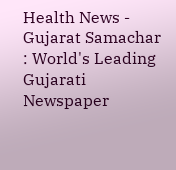Health News - Gujarat Samachar : World's Leading Gujarati Newspaper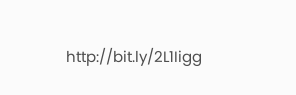http://bit.ly/2L1Iigg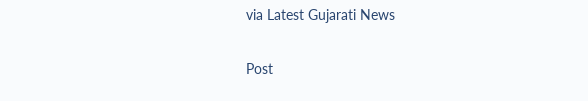via Latest Gujarati News

Post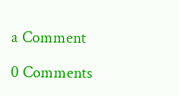a Comment

0 Comments